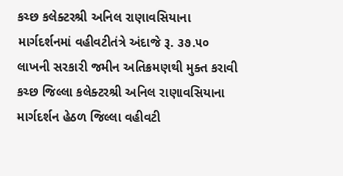કચ્છ કલેક્ટરશ્રી અનિલ રાણાવસિયાના માર્ગદર્શનમાં વહીવટીતંત્રે અંદાજે રૂ. ૩૭.૫૦ લાખની સરકારી જમીન અતિક્રમણથી મુક્ત કરાવી
કચ્છ જિલ્લા કલેક્ટરશ્રી અનિલ રાણાવસિયાના માર્ગદર્શન હેઠળ જિલ્લા વહીવટી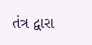તંત્ર દ્વારા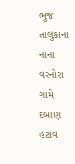ભુજ તાલુકાના નાના વરનોરા ગામે દબાણ હટાવ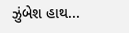ઝુંબેશ હાથ...